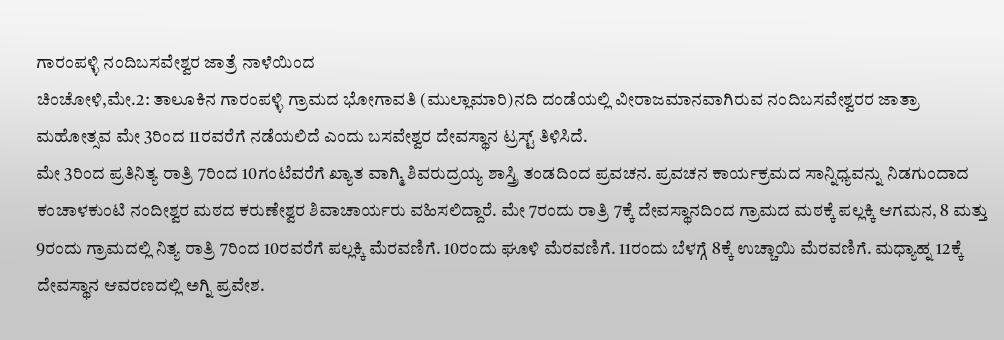ಗಾರಂಪಳ್ಳಿ ನಂದಿಬಸವೇಶ್ವರ ಜಾತ್ರೆ ನಾಳೆಯಿಂದ
ಚಿಂಚೋಳಿ,ಮೇ.2: ತಾಲೂಕಿನ ಗಾರಂಪಳ್ಳಿ ಗ್ರಾಮದ ಭೋಗಾವತಿ (ಮುಲ್ಲಾಮಾರಿ)ನದಿ ದಂಡೆಯಲ್ಲಿ ವೀರಾಜಮಾನವಾಗಿರುವ ನಂದಿಬಸವೇಶ್ವರರ ಜಾತ್ರಾ ಮಹೋತ್ಸವ ಮೇ 3ರಿಂದ 11ರವರೆಗೆ ನಡೆಯಲಿದೆ ಎಂದು ಬಸವೇಶ್ವರ ದೇವಸ್ಥಾನ ಟ್ರಸ್ಟ್ ತಿಳಿಸಿದೆ.
ಮೇ 3ರಿಂದ ಪ್ರತಿನಿತ್ಯ ರಾತ್ರಿ 7ರಿಂದ 10ಗಂಟೆವರೆಗೆ ಖ್ಯಾತ ವಾಗ್ಮಿ ಶಿವರುದ್ರಯ್ಯ ಶಾಸ್ತ್ರಿ ತಂಡದಿಂದ ಪ್ರವಚನ. ಪ್ರವಚನ ಕಾರ್ಯಕ್ರಮದ ಸಾನ್ನಿಧ್ಯವನ್ನು ನಿಡಗುಂದಾದ ಕಂಚಾಳಕುಂಟಿ ನಂದೀಶ್ವರ ಮಠದ ಕರುಣೇಶ್ವರ ಶಿವಾಚಾರ್ಯರು ವಹಿಸಲಿದ್ದಾರೆ. ಮೇ 7ರಂದು ರಾತ್ರಿ 7ಕ್ಕೆ ದೇವಸ್ಥಾನದಿಂದ ಗ್ರಾಮದ ಮಠಕ್ಕೆ ಪಲ್ಲಕ್ಕಿ ಆಗಮನ, 8 ಮತ್ತು 9ರಂದು ಗ್ರಾಮದಲ್ಲಿ ನಿತ್ಯ ರಾತ್ರಿ 7ರಿಂದ 10ರವರೆಗೆ ಪಲ್ಲಕ್ಕಿ ಮೆರವಣಿಗೆ. 10ರಂದು ಘೂಳಿ ಮೆರವಣಿಗೆ. 11ರಂದು ಬೆಳಗ್ಗೆ 8ಕ್ಕೆ ಉಚ್ಚಾಯಿ ಮೆರವಣಿಗೆ. ಮಧ್ಯಾಹ್ನ 12ಕ್ಕೆ ದೇವಸ್ಥಾನ ಆವರಣದಲ್ಲಿ ಅಗ್ನಿ ಪ್ರವೇಶ.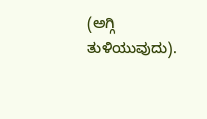(ಅಗ್ಗಿ ತುಳಿಯುವುದು).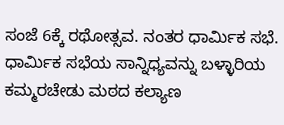ಸಂಜೆ 6ಕ್ಕೆ ರಥೋತ್ಸವ. ನಂತರ ಧಾರ್ಮಿಕ ಸಭೆ. ಧಾರ್ಮಿಕ ಸಭೆಯ ಸಾನ್ನಿಧ್ಯವನ್ನು ಬಳ್ಳಾರಿಯ ಕಮ್ಮರಚೇಡು ಮಠದ ಕಲ್ಯಾಣ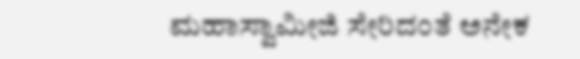ಮಹಾಸ್ವಾಮೀಜಿ ಸೇರಿದಂತೆ ಅನೇಕ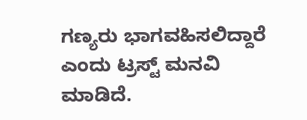ಗಣ್ಯರು ಭಾಗವಹಿಸಲಿದ್ದಾರೆ ಎಂದು ಟ್ರಸ್ಟ್ ಮನವಿ ಮಾಡಿದೆ.